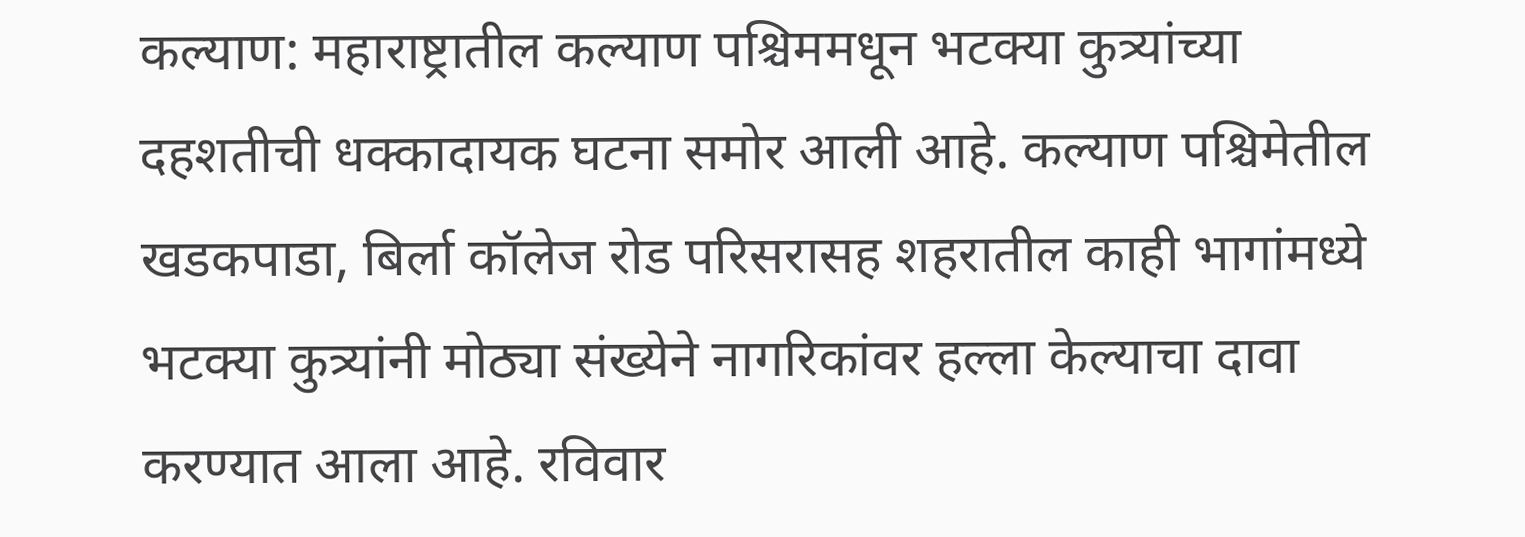कल्याण: महाराष्ट्रातील कल्याण पश्चिममधून भटक्या कुत्र्यांच्या दहशतीची धक्कादायक घटना समोर आली आहे. कल्याण पश्चिमेतील खडकपाडा, बिर्ला कॉलेज रोड परिसरासह शहरातील काही भागांमध्ये भटक्या कुत्र्यांनी मोठ्या संख्येने नागरिकांवर हल्ला केल्याचा दावा करण्यात आला आहे. रविवार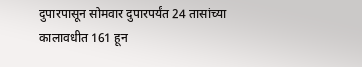दुपारपासून सोमवार दुपारपर्यंत 24 तासांच्या कालावधीत 161 हून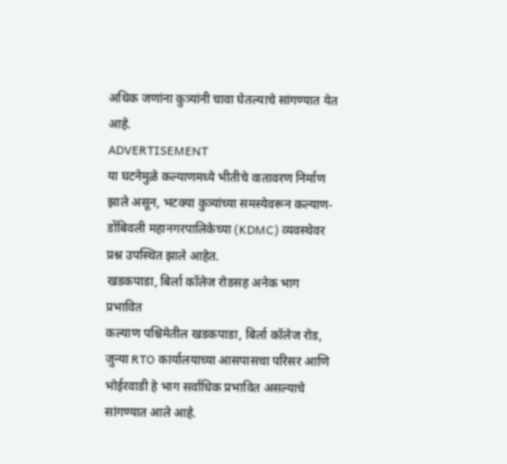अधिक जणांना कुत्र्यांनी चावा घेतल्याचे सांगण्यात येत आहे.
ADVERTISEMENT
या घटनेमुळे कल्याणमध्ये भीतीचे वातावरण निर्माण झाले असून, भटक्या कुत्र्यांच्या समस्येवरून कल्याण-डोंबिवली महानगरपालिकेच्या (KDMC) व्यवस्थेवर प्रश्न उपस्थित झाले आहेत.
खडकपाडा, बिर्ला कॉलेज रोडसह अनेक भाग प्रभावित
कल्याण पश्चिमेतील खडकपाडा, बिर्ला कॉलेज रोड, जुन्या RTO कार्यालयाच्या आसपासचा परिसर आणि भोईरवाडी हे भाग सर्वाधिक प्रभावित असल्याचे सांगण्यात आले आहे.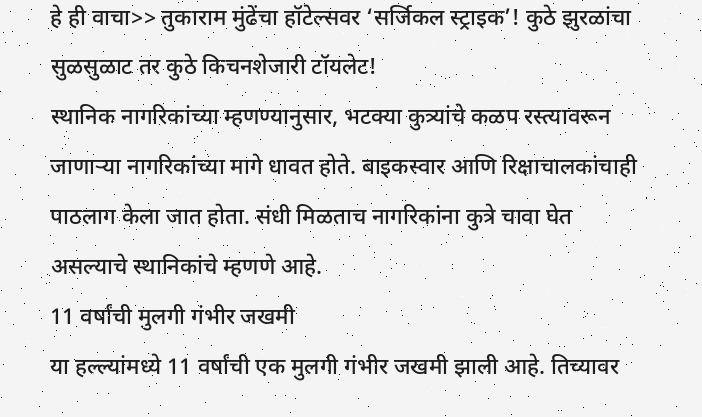हे ही वाचा>> तुकाराम मुंढेंचा हॉटेल्सवर ‘सर्जिकल स्ट्राइक’! कुठे झुरळांचा सुळसुळाट तर कुठे किचनशेजारी टॉयलेट!
स्थानिक नागरिकांच्या म्हणण्यानुसार, भटक्या कुत्र्यांचे कळप रस्त्यावरून जाणाऱ्या नागरिकांच्या मागे धावत होते. बाइकस्वार आणि रिक्षाचालकांचाही पाठलाग केला जात होता. संधी मिळताच नागरिकांना कुत्रे चावा घेत असल्याचे स्थानिकांचे म्हणणे आहे.
11 वर्षांची मुलगी गंभीर जखमी
या हल्ल्यांमध्ये 11 वर्षांची एक मुलगी गंभीर जखमी झाली आहे. तिच्यावर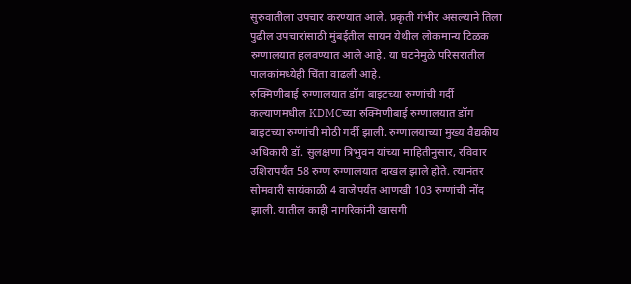सुरुवातीला उपचार करण्यात आले. प्रकृती गंभीर असल्याने तिला पुढील उपचारांसाठी मुंबईतील सायन येथील लोकमान्य टिळक रुग्णालयात हलवण्यात आले आहे. या घटनेमुळे परिसरातील पालकांमध्येही चिंता वाढली आहे.
रुक्मिणीबाई रुग्णालयात डॉग बाइटच्या रुग्णांची गर्दी
कल्याणमधील KDMCच्या रुक्मिणीबाई रुग्णालयात डॉग बाइटच्या रुग्णांची मोठी गर्दी झाली. रुग्णालयाच्या मुख्य वैद्यकीय अधिकारी डॉ. सुलक्षणा त्रिभुवन यांच्या माहितीनुसार, रविवार उशिरापर्यंत 58 रुग्ण रुग्णालयात दाखल झाले होते. त्यानंतर सोमवारी सायंकाळी 4 वाजेपर्यंत आणखी 103 रुग्णांची नोंद झाली. यातील काही नागरिकांनी खासगी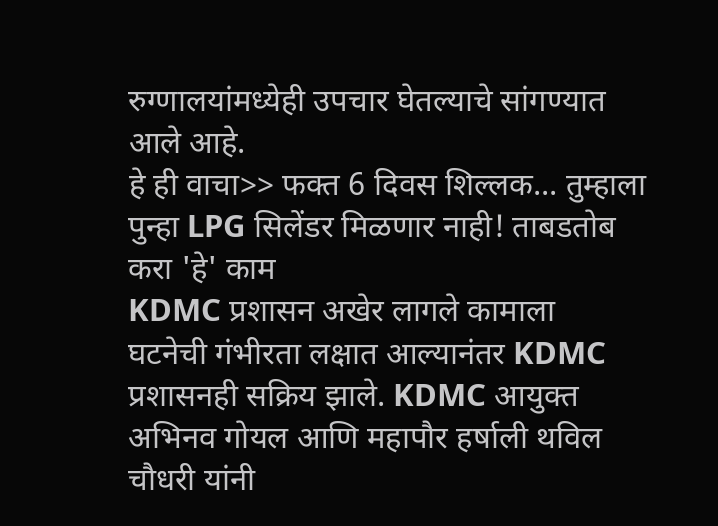रुग्णालयांमध्येही उपचार घेतल्याचे सांगण्यात आले आहे.
हे ही वाचा>> फक्त 6 दिवस शिल्लक... तुम्हाला पुन्हा LPG सिलेंडर मिळणार नाही! ताबडतोब करा 'हे' काम
KDMC प्रशासन अखेर लागले कामाला
घटनेची गंभीरता लक्षात आल्यानंतर KDMC प्रशासनही सक्रिय झाले. KDMC आयुक्त अभिनव गोयल आणि महापौर हर्षाली थविल चौधरी यांनी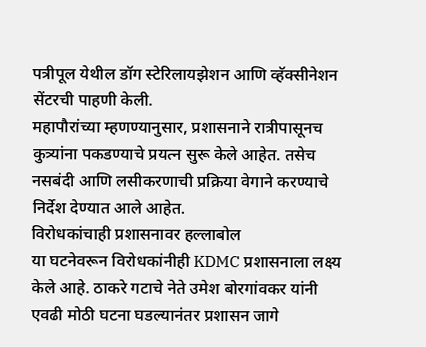पत्रीपूल येथील डॉग स्टेरिलायझेशन आणि व्हॅक्सीनेशन सेंटरची पाहणी केली.
महापौरांच्या म्हणण्यानुसार, प्रशासनाने रात्रीपासूनच कुत्र्यांना पकडण्याचे प्रयत्न सुरू केले आहेत. तसेच नसबंदी आणि लसीकरणाची प्रक्रिया वेगाने करण्याचे निर्देश देण्यात आले आहेत.
विरोधकांचाही प्रशासनावर हल्लाबोल
या घटनेवरून विरोधकांनीही KDMC प्रशासनाला लक्ष्य केले आहे. ठाकरे गटाचे नेते उमेश बोरगांवकर यांनी एवढी मोठी घटना घडल्यानंतर प्रशासन जागे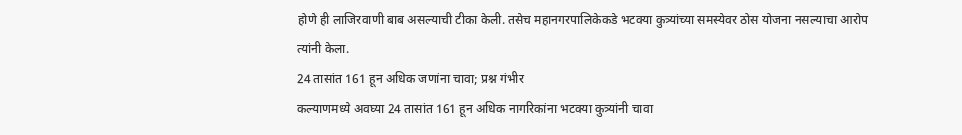होणे ही लाजिरवाणी बाब असल्याची टीका केली. तसेच महानगरपालिकेकडे भटक्या कुत्र्यांच्या समस्येवर ठोस योजना नसल्याचा आरोप त्यांनी केला.
24 तासांत 161 हून अधिक जणांना चावा; प्रश्न गंभीर
कल्याणमध्ये अवघ्या 24 तासांत 161 हून अधिक नागरिकांना भटक्या कुत्र्यांनी चावा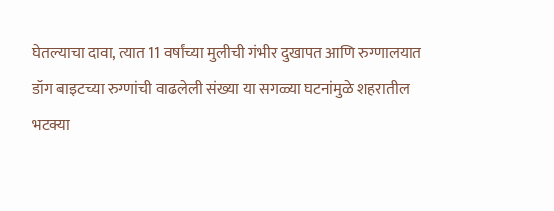घेतल्याचा दावा, त्यात 11 वर्षांच्या मुलीची गंभीर दुखापत आणि रुग्णालयात डॉग बाइटच्या रुग्णांची वाढलेली संख्या या सगळ्या घटनांमुळे शहरातील भटक्या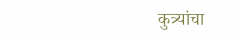कुत्र्यांचा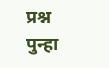प्रश्न पुन्हा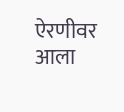ऐरणीवर आला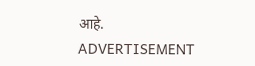आहे.
ADVERTISEMENT